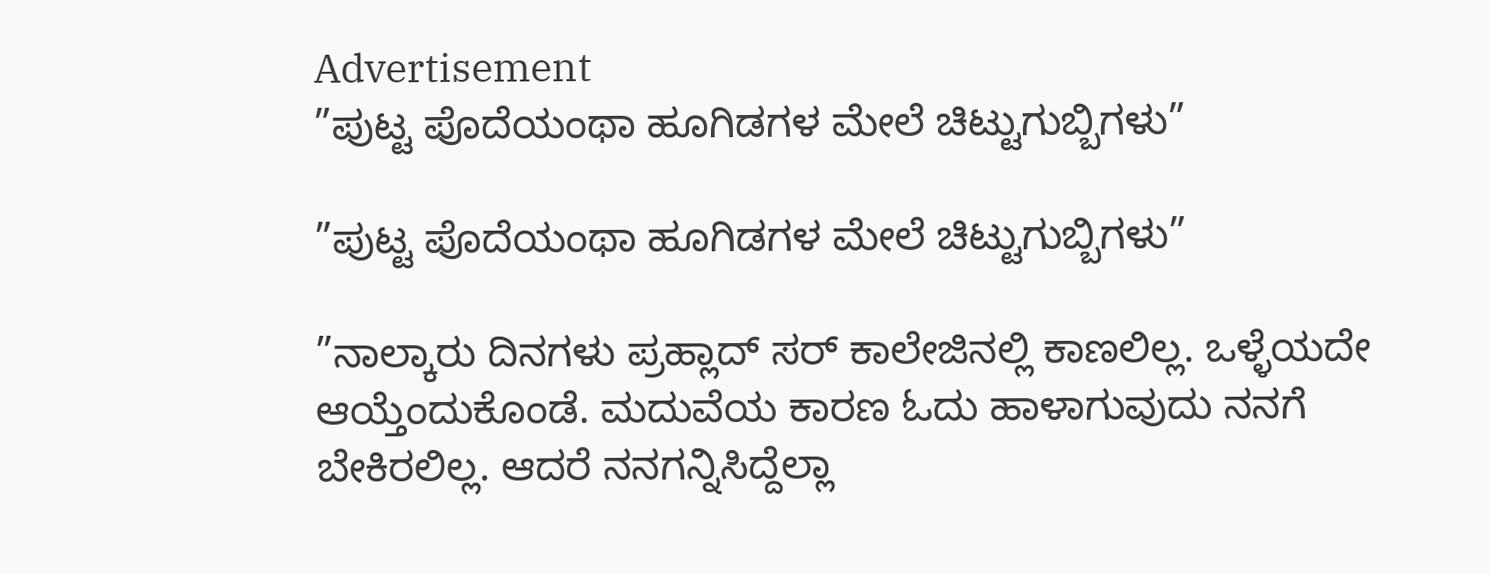Advertisement
”ಪುಟ್ಟ ಪೊದೆಯಂಥಾ ಹೂಗಿಡಗಳ ಮೇಲೆ ಚಿಟ್ಟುಗುಬ್ಬಿಗಳು”

”ಪುಟ್ಟ ಪೊದೆಯಂಥಾ ಹೂಗಿಡಗಳ ಮೇಲೆ ಚಿಟ್ಟುಗುಬ್ಬಿಗಳು”

”ನಾಲ್ಕಾರು ದಿನಗಳು ಪ್ರಹ್ಲಾದ್ ಸರ್ ಕಾಲೇಜಿನಲ್ಲಿ ಕಾಣಲಿಲ್ಲ. ಒಳ್ಳೆಯದೇ ಆಯ್ತೆಂದುಕೊಂಡೆ. ಮದುವೆಯ ಕಾರಣ ಓದು ಹಾಳಾಗುವುದು ನನಗೆ ಬೇಕಿರಲಿಲ್ಲ. ಆದರೆ ನನಗನ್ನಿಸಿದ್ದೆಲ್ಲಾ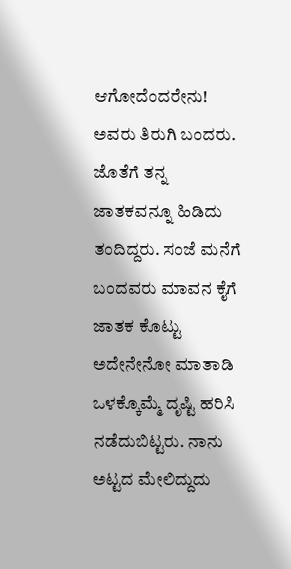ಆಗೋದೆಂದರೇನು! ಅವರು ತಿರುಗಿ ಬಂದರು. ಜೊತೆಗೆ ತನ್ನ ಜಾತಕವನ್ನೂ ಹಿಡಿದು ತಂದಿದ್ದರು. ಸಂಜೆ ಮನೆಗೆ ಬಂದವರು ಮಾವನ ಕೈಗೆ ಜಾತಕ ಕೊಟ್ಟು ಅದೇನೇನೋ ಮಾತಾಡಿ ಒಳಕ್ಕೊಮ್ಮೆ ದೃಷ್ಟಿ ಹರಿಸಿ ನಡೆದುಬಿಟ್ಟರು. ನಾನು ಅಟ್ಟದ ಮೇಲಿದ್ದುದು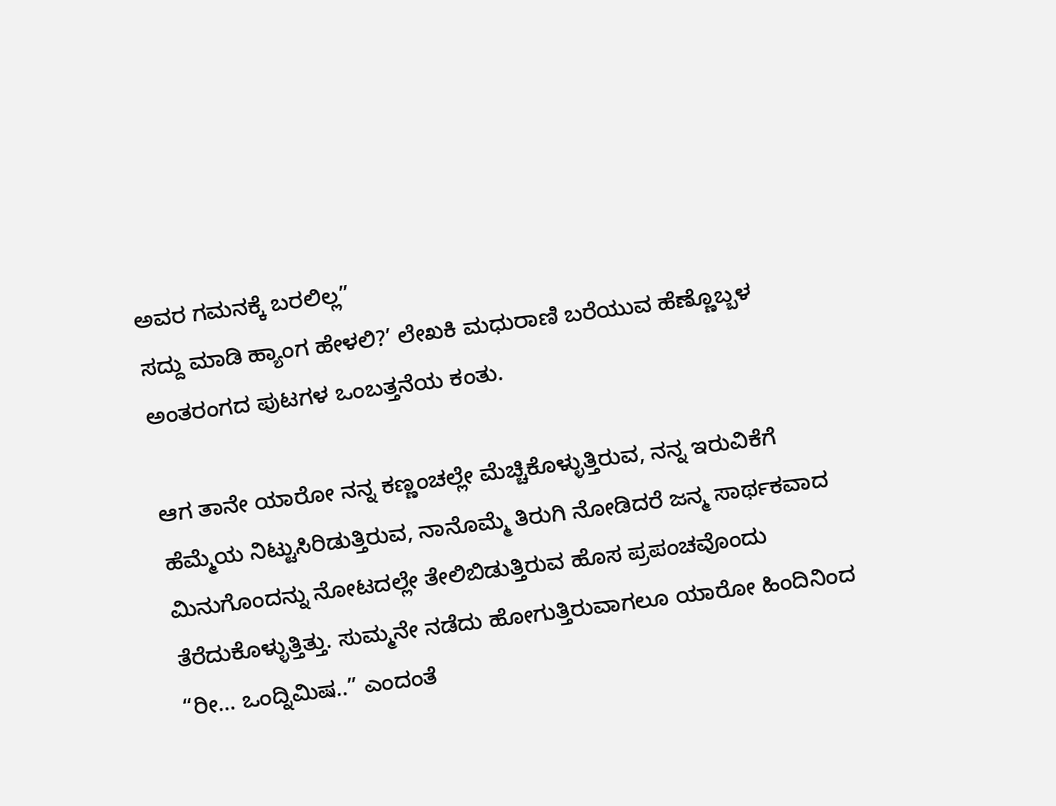ಅವರ ಗಮನಕ್ಕೆ ಬರಲಿಲ್ಲ”
ಸದ್ದು ಮಾಡಿ ಹ್ಯಾಂಗ ಹೇಳಲಿ?’ ಲೇಖಕಿ ಮಧುರಾಣಿ ಬರೆಯುವ ಹೆಣ್ಣೊಬ್ಬಳ ಅಂತರಂಗದ ಪುಟಗಳ ಒಂಬತ್ತನೆಯ ಕಂತು.

ಆಗ ತಾನೇ ಯಾರೋ ನನ್ನ ಕಣ್ಣಂಚಲ್ಲೇ ಮೆಚ್ಚಿಕೊಳ್ಳುತ್ತಿರುವ, ನನ್ನ ಇರುವಿಕೆಗೆ ಹೆಮ್ಮೆಯ ನಿಟ್ಟುಸಿರಿಡುತ್ತಿರುವ, ನಾನೊಮ್ಮೆ ತಿರುಗಿ ನೋಡಿದರೆ ಜನ್ಮ ಸಾರ್ಥಕವಾದ ಮಿನುಗೊಂದನ್ನು ನೋಟದಲ್ಲೇ ತೇಲಿಬಿಡುತ್ತಿರುವ ಹೊಸ ಪ್ರಪಂಚವೊಂದು ತೆರೆದುಕೊಳ್ಳುತ್ತಿತ್ತು. ಸುಮ್ಮನೇ ನಡೆದು ಹೋಗುತ್ತಿರುವಾಗಲೂ ಯಾರೋ ಹಿಂದಿನಿಂದ “ರೀ… ಒಂದ್ನಿಮಿಷ..” ಎಂದಂತೆ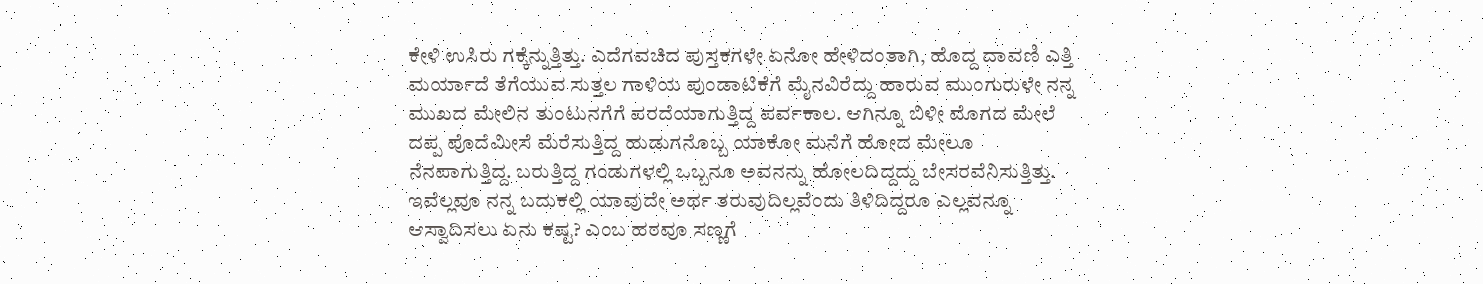ಕೇಳಿ ಉಸಿರು ಗಕ್ಕೆನ್ನುತ್ತಿತ್ತು. ಎದೆಗವಚಿದ ಪುಸ್ತಕಗಳೇ ಏನೋ ಹೇಳಿದಂತಾಗಿ, ಹೊದ್ದ ದಾವಣಿ ಎತ್ತಿ ಮರ್ಯಾದೆ ತೆಗೆಯುವ ಸುತ್ತಲ ಗಾಳಿಯ ಪುಂಡಾಟಿಕೆಗೆ ಮೈನವಿರೆದ್ದು ಹಾರುವ ಮುಂಗುರುಳೇ ನನ್ನ ಮುಖದ ಮೇಲಿನ ತುಂಟುನಗೆಗೆ ಪರದೆಯಾಗುತ್ತಿದ್ದ ಪರ್ವಕಾಲ. ಆಗಿನ್ನೂ ಬಿಳೀ ಮೊಗದ ಮೇಲೆ ದಪ್ಪ ಪೊದೆಮೀಸೆ ಮೆರೆಸುತ್ತಿದ್ದ ಹುಡುಗನೊಬ್ಬ ಯಾಕೋ ಮನೆಗೆ ಹೋದ ಮೇಲೂ ನೆನಪಾಗುತ್ತಿದ್ದ. ಬರುತ್ತಿದ್ದ ಗಂಡುಗಳಲ್ಲಿ ಒಬ್ಬನೂ ಅವನನ್ನು ಹೋಲದಿದ್ದದ್ದು ಬೇಸರವೆನಿಸುತ್ತಿತ್ತು. ಇವೆಲ್ಲವೂ ನನ್ನ ಬದುಕಲ್ಲಿ ಯಾವುದೇ ಅರ್ಥ ತರುವುದಿಲ್ಲವೆಂದು ತಿಳಿದಿದ್ದರೂ ಎಲ್ಲವನ್ನೂ ಆಸ್ವಾದಿಸಲು ಏನು ಕಷ್ಟ? ಎಂಬ ಹಠವೂ ಸಣ್ಣಗೆ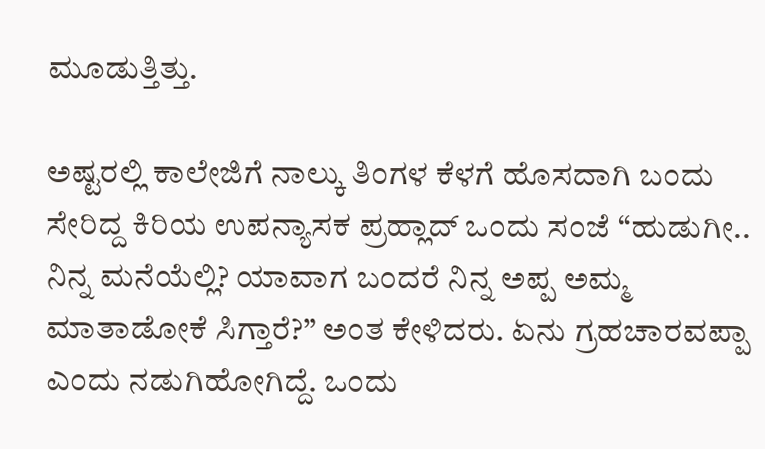ಮೂಡುತ್ತಿತ್ತು.

ಅಷ್ಟರಲ್ಲಿ ಕಾಲೇಜಿಗೆ ನಾಲ್ಕು ತಿಂಗಳ ಕೆಳಗೆ ಹೊಸದಾಗಿ ಬಂದು ಸೇರಿದ್ದ ಕಿರಿಯ ಉಪನ್ಯಾಸಕ ಪ್ರಹ್ಲಾದ್ ಒಂದು ಸಂಜೆ “ಹುಡುಗೀ.. ನಿನ್ನ ಮನೆಯೆಲ್ಲಿ? ಯಾವಾಗ ಬಂದರೆ ನಿನ್ನ ಅಪ್ಪ ಅಮ್ಮ ಮಾತಾಡೋಕೆ ಸಿಗ್ತಾರೆ?” ಅಂತ ಕೇಳಿದರು. ಏನು ಗ್ರಹಚಾರವಪ್ಪಾ ಎಂದು ನಡುಗಿಹೋಗಿದ್ದೆ. ಒಂದು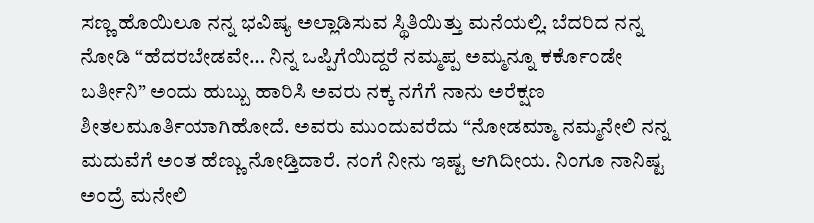ಸಣ್ಣ ಹೊಯಿಲೂ ನನ್ನ ಭವಿಷ್ಯ ಅಲ್ಲಾಡಿಸುವ ಸ್ಥಿತಿಯಿತ್ತು ಮನೆಯಲ್ಲಿ. ಬೆದರಿದ ನನ್ನ ನೋಡಿ “ಹೆದರಬೇಡವೇ… ನಿನ್ನ ಒಪ್ಪಿಗೆಯಿದ್ದರೆ ನಮ್ಮಪ್ಪ ಅಮ್ಮನ್ನೂ ಕರ್ಕೊಂಡೇ ಬರ್ತೀನಿ” ಅಂದು ಹುಬ್ಬು ಹಾರಿಸಿ ಅವರು ನಕ್ಕ ನಗೆಗೆ ನಾನು ಅರೆಕ್ಷಣ ಶೀತಲಮೂರ್ತಿಯಾಗಿಹೋದೆ. ಅವರು ಮುಂದುವರೆದು “ನೋಡಮ್ಮಾ ನಮ್ಮನೇಲಿ ನನ್ನ ಮದುವೆಗೆ ಅಂತ ಹೆಣ್ಣು ನೋಡ್ತಿದಾರೆ. ನಂಗೆ ನೀನು ಇಷ್ಟ ಆಗಿದೀಯ. ನಿಂಗೂ ನಾನಿಷ್ಟ ಅಂದ್ರೆ ಮನೇಲಿ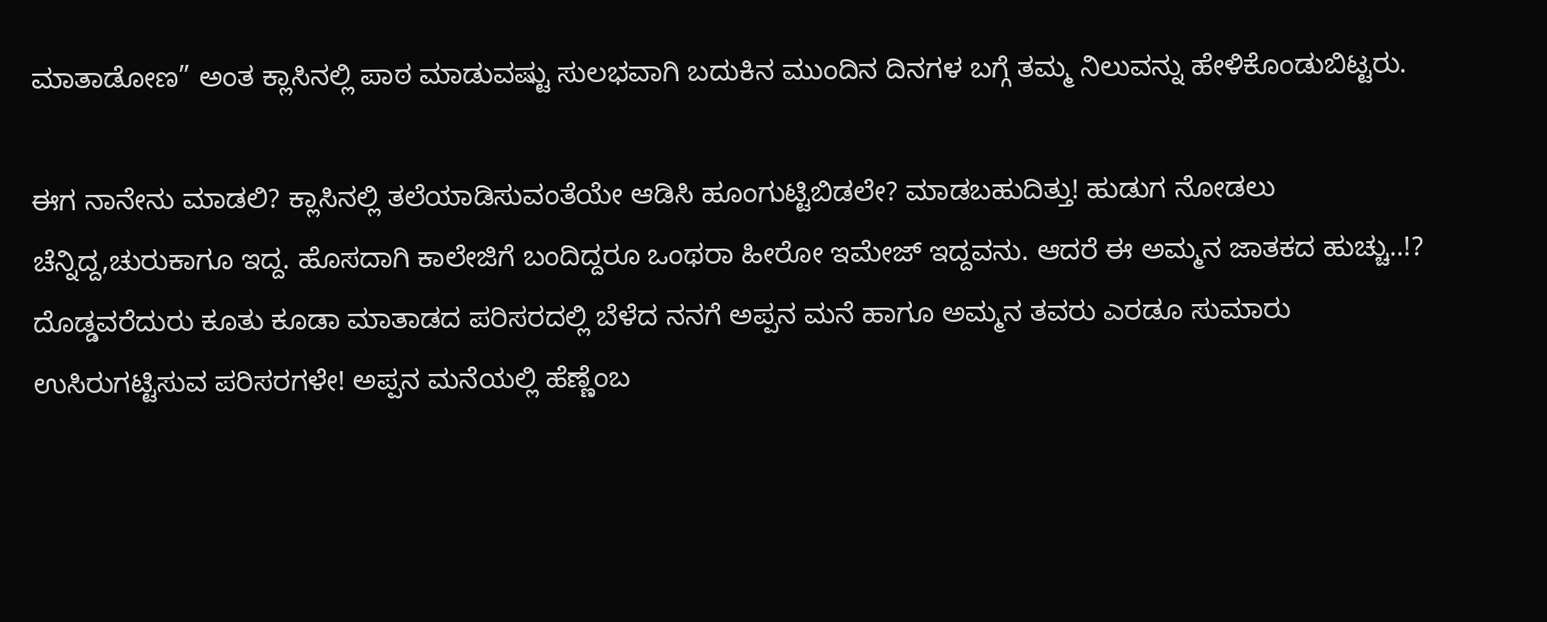ಮಾತಾಡೋಣ” ಅಂತ ಕ್ಲಾಸಿನಲ್ಲಿ ಪಾಠ ಮಾಡುವಷ್ಟು ಸುಲಭವಾಗಿ ಬದುಕಿನ ಮುಂದಿನ ದಿನಗಳ ಬಗ್ಗೆ ತಮ್ಮ ನಿಲುವನ್ನು ಹೇಳಿಕೊಂಡುಬಿಟ್ಟರು.

ಈಗ ನಾನೇನು ಮಾಡಲಿ? ಕ್ಲಾಸಿನಲ್ಲಿ ತಲೆಯಾಡಿಸುವಂತೆಯೇ ಆಡಿಸಿ ಹೂಂಗುಟ್ಟಿಬಿಡಲೇ? ಮಾಡಬಹುದಿತ್ತು! ಹುಡುಗ ನೋಡಲು ಚೆನ್ನಿದ್ದ,ಚುರುಕಾಗೂ ಇದ್ದ. ಹೊಸದಾಗಿ ಕಾಲೇಜಿಗೆ ಬಂದಿದ್ದರೂ ಒಂಥರಾ ಹೀರೋ ಇಮೇಜ್ ಇದ್ದವನು. ಆದರೆ ಈ ಅಮ್ಮನ ಜಾತಕದ ಹುಚ್ಚು..!? ದೊಡ್ಡವರೆದುರು ಕೂತು ಕೂಡಾ ಮಾತಾಡದ ಪರಿಸರದಲ್ಲಿ ಬೆಳೆದ ನನಗೆ ಅಪ್ಪನ ಮನೆ ಹಾಗೂ ಅಮ್ಮನ ತವರು ಎರಡೂ ಸುಮಾರು ಉಸಿರುಗಟ್ಟಿಸುವ ಪರಿಸರಗಳೇ! ಅಪ್ಪನ ಮನೆಯಲ್ಲಿ ಹೆಣ್ಣೆಂಬ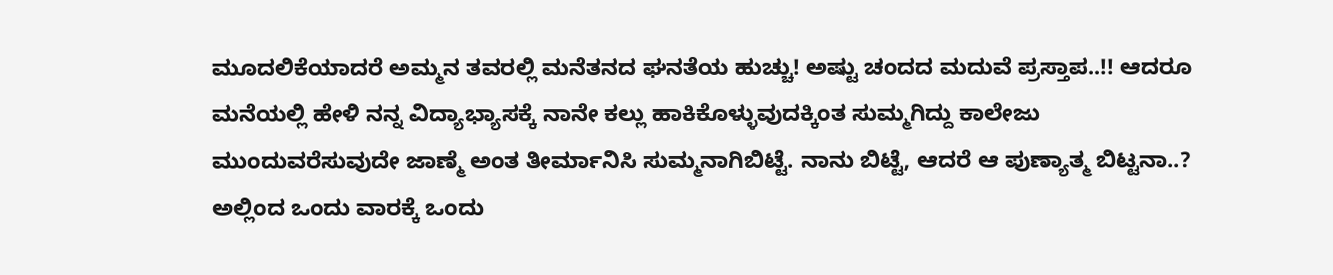ಮೂದಲಿಕೆಯಾದರೆ ಅಮ್ಮನ ತವರಲ್ಲಿ ಮನೆತನದ ಘನತೆಯ ಹುಚ್ಚು! ಅಷ್ಟು ಚಂದದ ಮದುವೆ ಪ್ರಸ್ತಾಪ..!! ಆದರೂ ಮನೆಯಲ್ಲಿ ಹೇಳಿ ನನ್ನ ವಿದ್ಯಾಭ್ಯಾಸಕ್ಕೆ ನಾನೇ ಕಲ್ಲು ಹಾಕಿಕೊಳ್ಳುವುದಕ್ಕಿಂತ ಸುಮ್ಮಗಿದ್ದು ಕಾಲೇಜು ಮುಂದುವರೆಸುವುದೇ ಜಾಣ್ಮೆ ಅಂತ ತೀರ್ಮಾನಿಸಿ ಸುಮ್ಮನಾಗಿಬಿಟ್ಟೆ. ನಾನು ಬಿಟ್ಟೆ, ಆದರೆ ಆ ಪುಣ್ಯಾತ್ಮ ಬಿಟ್ಟನಾ..? ಅಲ್ಲಿಂದ ಒಂದು ವಾರಕ್ಕೆ ಒಂದು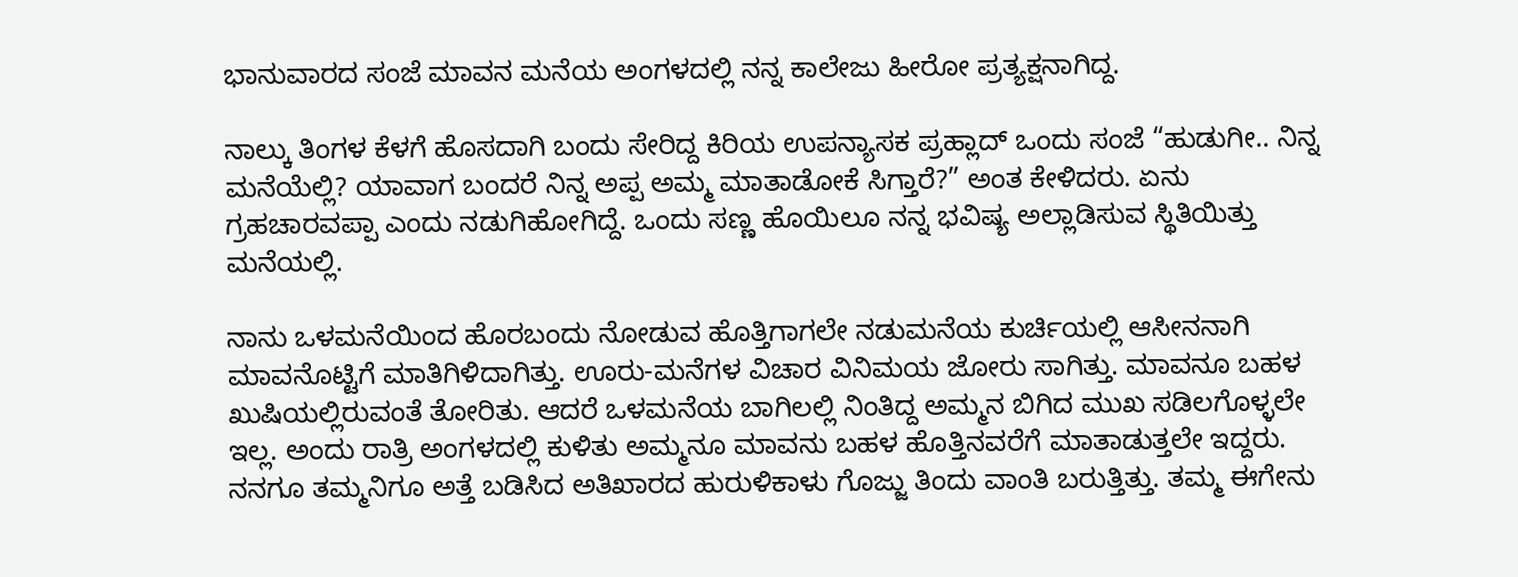ಭಾನುವಾರದ ಸಂಜೆ ಮಾವನ ಮನೆಯ ಅಂಗಳದಲ್ಲಿ ನನ್ನ ಕಾಲೇಜು ಹೀರೋ ಪ್ರತ್ಯಕ್ಷನಾಗಿದ್ದ.

ನಾಲ್ಕು ತಿಂಗಳ ಕೆಳಗೆ ಹೊಸದಾಗಿ ಬಂದು ಸೇರಿದ್ದ ಕಿರಿಯ ಉಪನ್ಯಾಸಕ ಪ್ರಹ್ಲಾದ್ ಒಂದು ಸಂಜೆ “ಹುಡುಗೀ.. ನಿನ್ನ ಮನೆಯೆಲ್ಲಿ? ಯಾವಾಗ ಬಂದರೆ ನಿನ್ನ ಅಪ್ಪ ಅಮ್ಮ ಮಾತಾಡೋಕೆ ಸಿಗ್ತಾರೆ?” ಅಂತ ಕೇಳಿದರು. ಏನು ಗ್ರಹಚಾರವಪ್ಪಾ ಎಂದು ನಡುಗಿಹೋಗಿದ್ದೆ. ಒಂದು ಸಣ್ಣ ಹೊಯಿಲೂ ನನ್ನ ಭವಿಷ್ಯ ಅಲ್ಲಾಡಿಸುವ ಸ್ಥಿತಿಯಿತ್ತು ಮನೆಯಲ್ಲಿ.

ನಾನು ಒಳಮನೆಯಿಂದ ಹೊರಬಂದು ನೋಡುವ ಹೊತ್ತಿಗಾಗಲೇ ನಡುಮನೆಯ ಕುರ್ಚಿಯಲ್ಲಿ ಆಸೀನನಾಗಿ ಮಾವನೊಟ್ಟಿಗೆ ಮಾತಿಗಿಳಿದಾಗಿತ್ತು. ಊರು-ಮನೆಗಳ ವಿಚಾರ ವಿನಿಮಯ ಜೋರು ಸಾಗಿತ್ತು. ಮಾವನೂ ಬಹಳ ಖುಷಿಯಲ್ಲಿರುವಂತೆ ತೋರಿತು. ಆದರೆ ಒಳಮನೆಯ ಬಾಗಿಲಲ್ಲಿ ನಿಂತಿದ್ದ ಅಮ್ಮನ ಬಿಗಿದ ಮುಖ ಸಡಿಲಗೊಳ್ಳಲೇ ಇಲ್ಲ. ಅಂದು ರಾತ್ರಿ ಅಂಗಳದಲ್ಲಿ ಕುಳಿತು ಅಮ್ಮನೂ ಮಾವನು ಬಹಳ ಹೊತ್ತಿನವರೆಗೆ ಮಾತಾಡುತ್ತಲೇ ಇದ್ದರು. ನನಗೂ ತಮ್ಮನಿಗೂ ಅತ್ತೆ ಬಡಿಸಿದ ಅತಿಖಾರದ ಹುರುಳಿಕಾಳು ಗೊಜ್ಜು ತಿಂದು ವಾಂತಿ ಬರುತ್ತಿತ್ತು. ತಮ್ಮ ಈಗೇನು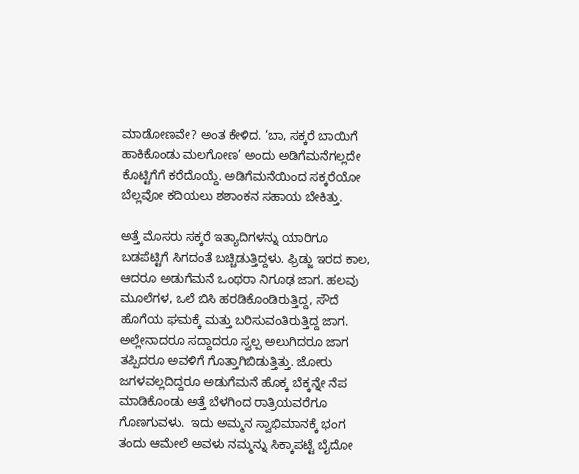ಮಾಡೋಣವೇ? ಅಂತ ಕೇಳಿದ. ‘ಬಾ, ಸಕ್ಕರೆ ಬಾಯಿಗೆ ಹಾಕಿಕೊಂಡು ಮಲಗೋಣ’ ಅಂದು ಅಡಿಗೆಮನೆಗಲ್ಲದೇ ಕೊಟ್ಟಿಗೆಗೆ ಕರೆದೊಯ್ದೆ. ಅಡಿಗೆಮನೆಯಿಂದ ಸಕ್ಕರೆಯೋ ಬೆಲ್ಲವೋ ಕದಿಯಲು ಶಶಾಂಕನ ಸಹಾಯ ಬೇಕಿತ್ತು.

ಅತ್ತೆ ಮೊಸರು ಸಕ್ಕರೆ ಇತ್ಯಾದಿಗಳನ್ನು ಯಾರಿಗೂ ಬಡಪೆಟ್ಟಿಗೆ ಸಿಗದಂತೆ ಬಚ್ಚಿಡುತ್ತಿದ್ದಳು. ಫ್ರಿಡ್ಜು ಇರದ ಕಾಲ, ಆದರೂ ಅಡುಗೆಮನೆ ಒಂಥರಾ ನಿಗೂಢ ಜಾಗ. ಹಲವು ಮೂಲೆಗಳ, ಒಲೆ ಬಿಸಿ ಹರಡಿಕೊಂಡಿರುತ್ತಿದ್ದ, ಸೌದೆ ಹೊಗೆಯ ಘಮಕ್ಕೆ ಮತ್ತು ಬರಿಸುವಂತಿರುತ್ತಿದ್ದ ಜಾಗ. ಅಲ್ಲೇನಾದರೂ ಸದ್ದಾದರೂ ಸ್ವಲ್ಪ ಅಲುಗಿದರೂ ಜಾಗ ತಪ್ಪಿದರೂ ಅವಳಿಗೆ ಗೊತ್ತಾಗಿಬಿಡುತ್ತಿತ್ತು. ಜೋರು ಜಗಳವಲ್ಲದಿದ್ದರೂ ಅಡುಗೆಮನೆ ಹೊಕ್ಕ ಬೆಕ್ಕನ್ನೇ ನೆಪ ಮಾಡಿಕೊಂಡು ಅತ್ತೆ ಬೆಳಗಿಂದ ರಾತ್ರಿಯವರೆಗೂ ಗೊಣಗುವಳು.  ಇದು ಅಮ್ಮನ ಸ್ವಾಭಿಮಾನಕ್ಕೆ ಭಂಗ ತಂದು ಆಮೇಲೆ ಅವಳು ನಮ್ಮನ್ನು ಸಿಕ್ಕಾಪಟ್ಟೆ ಬೈದೋ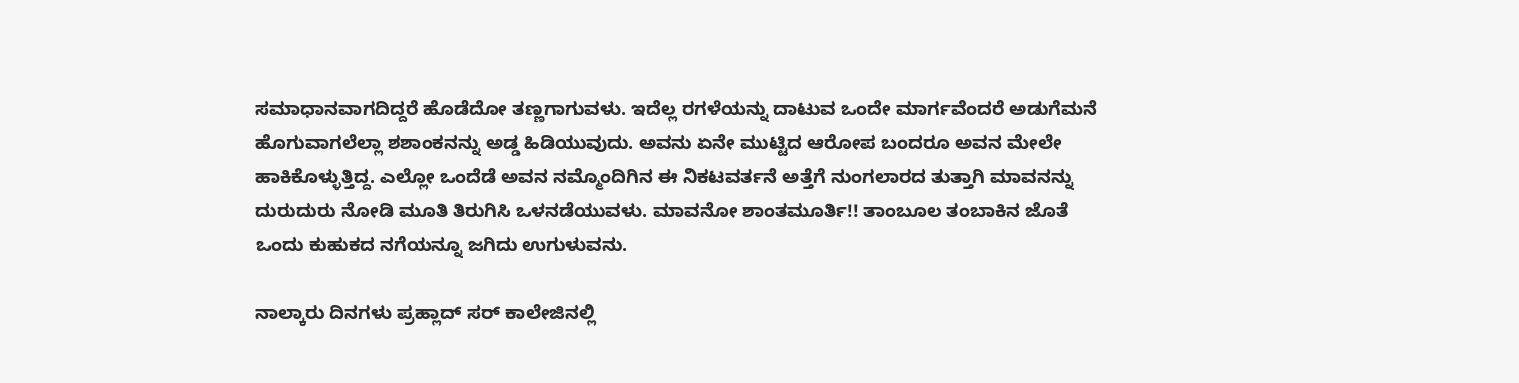ಸಮಾಧಾನವಾಗದಿದ್ದರೆ ಹೊಡೆದೋ ತಣ್ಣಗಾಗುವಳು. ಇದೆಲ್ಲ ರಗಳೆಯನ್ನು ದಾಟುವ ಒಂದೇ ಮಾರ್ಗವೆಂದರೆ ಅಡುಗೆಮನೆ ಹೊಗುವಾಗಲೆಲ್ಲಾ ಶಶಾಂಕನನ್ನು ಅಡ್ಡ ಹಿಡಿಯುವುದು. ಅವನು ಏನೇ ಮುಟ್ಟಿದ ಆರೋಪ ಬಂದರೂ ಅವನ ಮೇಲೇ ಹಾಕಿಕೊಳ್ಳುತ್ತಿದ್ದ. ಎಲ್ಲೋ ಒಂದೆಡೆ ಅವನ ನಮ್ಮೊಂದಿಗಿನ ಈ ನಿಕಟವರ್ತನೆ ಅತ್ತೆಗೆ ನುಂಗಲಾರದ ತುತ್ತಾಗಿ ಮಾವನನ್ನು ದುರುದುರು ನೋಡಿ ಮೂತಿ ತಿರುಗಿಸಿ ಒಳನಡೆಯುವಳು. ಮಾವನೋ ಶಾಂತಮೂರ್ತಿ!! ತಾಂಬೂಲ ತಂಬಾಕಿನ ಜೊತೆ ಒಂದು ಕುಹುಕದ ನಗೆಯನ್ನೂ ಜಗಿದು ಉಗುಳುವನು.

ನಾಲ್ಕಾರು ದಿನಗಳು ಪ್ರಹ್ಲಾದ್ ಸರ್ ಕಾಲೇಜಿನಲ್ಲಿ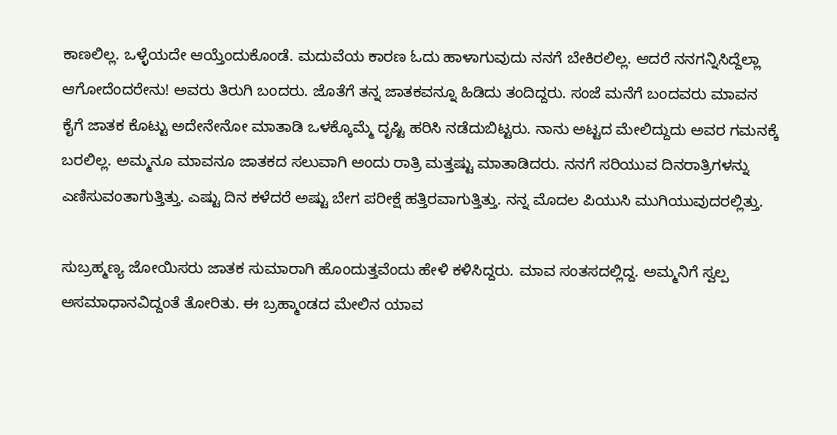ಕಾಣಲಿಲ್ಲ. ಒಳ್ಳೆಯದೇ ಆಯ್ತೆಂದುಕೊಂಡೆ. ಮದುವೆಯ ಕಾರಣ ಓದು ಹಾಳಾಗುವುದು ನನಗೆ ಬೇಕಿರಲಿಲ್ಲ. ಆದರೆ ನನಗನ್ನಿಸಿದ್ದೆಲ್ಲಾ ಆಗೋದೆಂದರೇನು! ಅವರು ತಿರುಗಿ ಬಂದರು. ಜೊತೆಗೆ ತನ್ನ ಜಾತಕವನ್ನೂ ಹಿಡಿದು ತಂದಿದ್ದರು. ಸಂಜೆ ಮನೆಗೆ ಬಂದವರು ಮಾವನ ಕೈಗೆ ಜಾತಕ ಕೊಟ್ಟು ಅದೇನೇನೋ ಮಾತಾಡಿ ಒಳಕ್ಕೊಮ್ಮೆ ದೃಷ್ಟಿ ಹರಿಸಿ ನಡೆದುಬಿಟ್ಟರು. ನಾನು ಅಟ್ಟದ ಮೇಲಿದ್ದುದು ಅವರ ಗಮನಕ್ಕೆ ಬರಲಿಲ್ಲ. ಅಮ್ಮನೂ ಮಾವನೂ ಜಾತಕದ ಸಲುವಾಗಿ ಅಂದು ರಾತ್ರಿ ಮತ್ತಷ್ಟು ಮಾತಾಡಿದರು. ನನಗೆ ಸರಿಯುವ ದಿನರಾತ್ರಿಗಳನ್ನು ಎಣಿಸುವಂತಾಗುತ್ತಿತ್ತು. ಎಷ್ಟು ದಿನ ಕಳೆದರೆ ಅಷ್ಟು ಬೇಗ ಪರೀಕ್ಷೆ ಹತ್ತಿರವಾಗುತ್ತಿತ್ತು. ನನ್ನ ಮೊದಲ ಪಿಯುಸಿ ಮುಗಿಯುವುದರಲ್ಲಿತ್ತು.

ಸುಬ್ರಹ್ಮಣ್ಯ ಜೋಯಿಸರು ಜಾತಕ ಸುಮಾರಾಗಿ ಹೊಂದುತ್ತವೆಂದು ಹೇಳಿ ಕಳಿಸಿದ್ದರು. ಮಾವ ಸಂತಸದಲ್ಲಿದ್ದ. ಅಮ್ಮನಿಗೆ ಸ್ವಲ್ಪ ಅಸಮಾಧಾನವಿದ್ದಂತೆ ತೋರಿತು. ಈ ಬ್ರಹ್ಮಾಂಡದ ಮೇಲಿನ ಯಾವ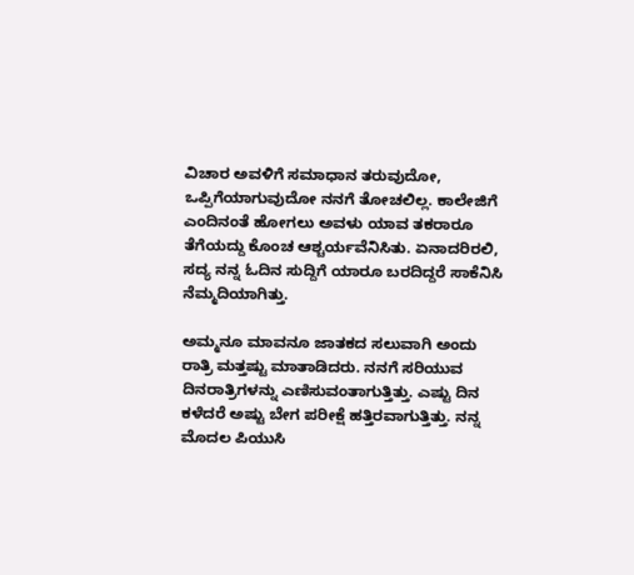ವಿಚಾರ ಅವಳಿಗೆ ಸಮಾಧಾನ ತರುವುದೋ, ಒಪ್ಪಿಗೆಯಾಗುವುದೋ ನನಗೆ ತೋಚಲಿಲ್ಲ. ಕಾಲೇಜಿಗೆ ಎಂದಿನಂತೆ ಹೋಗಲು ಅವಳು ಯಾವ ತಕರಾರೂ ತೆಗೆಯದ್ದು ಕೊಂಚ ಆಶ್ಚರ್ಯವೆನಿಸಿತು. ಏನಾದರಿರಲಿ, ಸದ್ಯ ನನ್ನ ಓದಿನ ಸುದ್ದಿಗೆ ಯಾರೂ ಬರದಿದ್ದರೆ ಸಾಕೆನಿಸಿ ನೆಮ್ಮದಿಯಾಗಿತ್ತು.

ಅಮ್ಮನೂ ಮಾವನೂ ಜಾತಕದ ಸಲುವಾಗಿ ಅಂದು ರಾತ್ರಿ ಮತ್ತಷ್ಟು ಮಾತಾಡಿದರು. ನನಗೆ ಸರಿಯುವ ದಿನರಾತ್ರಿಗಳನ್ನು ಎಣಿಸುವಂತಾಗುತ್ತಿತ್ತು. ಎಷ್ಟು ದಿನ ಕಳೆದರೆ ಅಷ್ಟು ಬೇಗ ಪರೀಕ್ಷೆ ಹತ್ತಿರವಾಗುತ್ತಿತ್ತು. ನನ್ನ ಮೊದಲ ಪಿಯುಸಿ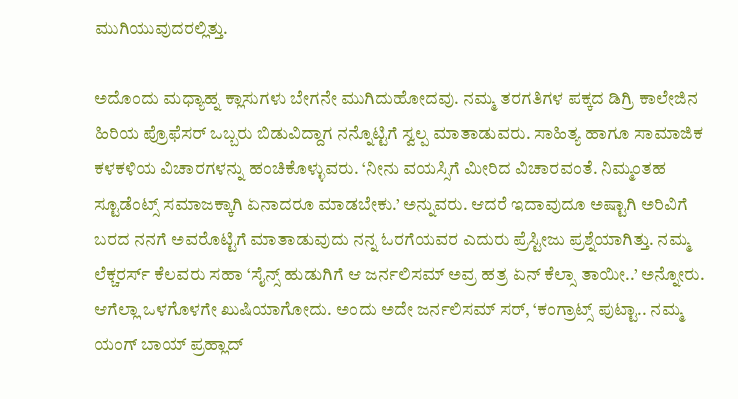ಮುಗಿಯುವುದರಲ್ಲಿತ್ತು.

ಅದೊಂದು ಮಧ್ಯಾಹ್ನ ಕ್ಲಾಸುಗಳು ಬೇಗನೇ ಮುಗಿದುಹೋದವು. ನಮ್ಮ ತರಗತಿಗಳ ಪಕ್ಕದ ಡಿಗ್ರಿ ಕಾಲೇಜಿನ ಹಿರಿಯ ಪ್ರೊಫೆಸರ್ ಒಬ್ಬರು ಬಿಡುವಿದ್ದಾಗ ನನ್ನೊಟ್ಟಿಗೆ ಸ್ವಲ್ಪ ಮಾತಾಡುವರು. ಸಾಹಿತ್ಯ ಹಾಗೂ ಸಾಮಾಜಿಕ ಕಳಕಳಿಯ ವಿಚಾರಗಳನ್ನು ಹಂಚಿಕೊಳ್ಳುವರು. ‘ನೀನು ವಯಸ್ಸಿಗೆ ಮೀರಿದ ವಿಚಾರವಂತೆ. ನಿಮ್ಮಂತಹ ಸ್ಟೂಡೆಂಟ್ಸ್ ಸಮಾಜಕ್ಕಾಗಿ ಏನಾದರೂ ಮಾಡಬೇಕು.’ ಅನ್ನುವರು. ಆದರೆ ಇದಾವುದೂ ಅಷ್ಟಾಗಿ ಅರಿವಿಗೆ ಬರದ ನನಗೆ ಅವರೊಟ್ಟಿಗೆ ಮಾತಾಡುವುದು ನನ್ನ ಓರಗೆಯವರ ಎದುರು ಪ್ರೆಸ್ಟೀಜು ಪ್ರಶ್ನೆಯಾಗಿತ್ತು. ನಮ್ಮ ಲೆಕ್ಚರರ್ಸ್ ಕೆಲವರು ಸಹಾ ‘ಸೈನ್ಸ್ ಹುಡುಗಿಗೆ ಆ ಜರ್ನಲಿಸಮ್ ಅವ್ರ ಹತ್ರ ಏನ್ ಕೆಲ್ಸಾ ತಾಯೀ..’ ಅನ್ನೋರು. ಆಗೆಲ್ಲಾ ಒಳಗೊಳಗೇ ಖುಷಿಯಾಗೋದು. ಅಂದು ಅದೇ ಜರ್ನಲಿಸಮ್ ಸರ್, ‘ಕಂಗ್ರಾಟ್ಸ್ ಪುಟ್ಟಾ.. ನಮ್ಮ ಯಂಗ್ ಬಾಯ್ ಪ್ರಹ್ಲಾದ್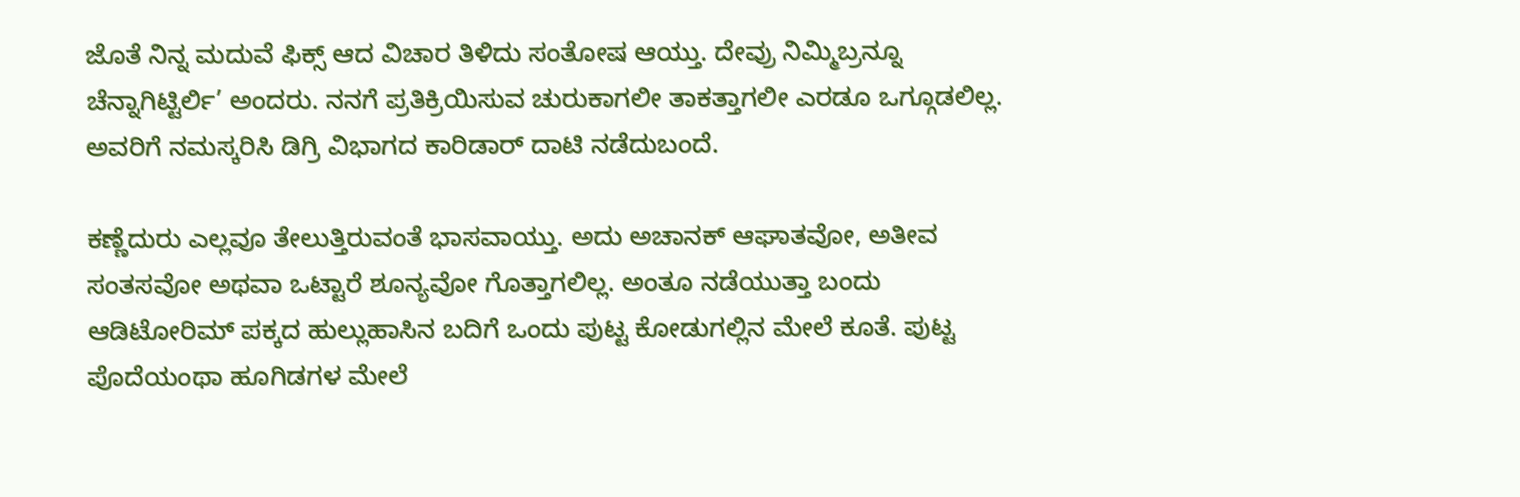ಜೊತೆ ನಿನ್ನ ಮದುವೆ ಫಿಕ್ಸ್ ಆದ ವಿಚಾರ ತಿಳಿದು ಸಂತೋಷ ಆಯ್ತು. ದೇವ್ರು ನಿಮ್ಮಿಬ್ರನ್ನೂ ಚೆನ್ನಾಗಿಟ್ಟಿರ್ಲಿ’ ಅಂದರು. ನನಗೆ ಪ್ರತಿಕ್ರಿಯಿಸುವ ಚುರುಕಾಗಲೀ ತಾಕತ್ತಾಗಲೀ ಎರಡೂ ಒಗ್ಗೂಡಲಿಲ್ಲ. ಅವರಿಗೆ ನಮಸ್ಕರಿಸಿ ಡಿಗ್ರಿ ವಿಭಾಗದ ಕಾರಿಡಾರ್ ದಾಟಿ ನಡೆದುಬಂದೆ.

ಕಣ್ಣೆದುರು ಎಲ್ಲವೂ ತೇಲುತ್ತಿರುವಂತೆ ಭಾಸವಾಯ್ತು. ಅದು ಅಚಾನಕ್ ಆಘಾತವೋ, ಅತೀವ ಸಂತಸವೋ ಅಥವಾ ಒಟ್ಟಾರೆ ಶೂನ್ಯವೋ ಗೊತ್ತಾಗಲಿಲ್ಲ. ಅಂತೂ ನಡೆಯುತ್ತಾ ಬಂದು ಆಡಿಟೋರಿಮ್ ಪಕ್ಕದ ಹುಲ್ಲುಹಾಸಿನ ಬದಿಗೆ ಒಂದು ಪುಟ್ಟ ಕೋಡುಗಲ್ಲಿನ ಮೇಲೆ ಕೂತೆ. ಪುಟ್ಟ ಪೊದೆಯಂಥಾ ಹೂಗಿಡಗಳ ಮೇಲೆ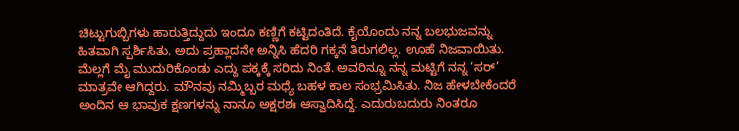ಚಿಟ್ಟುಗುಬ್ಬಿಗಳು ಹಾರುತ್ತಿದ್ದುದು ಇಂದೂ ಕಣ್ಣಿಗೆ ಕಟ್ಟಿದಂತಿದೆ. ಕೈಯೊಂದು ನನ್ನ ಬಲಭುಜವನ್ನು ಹಿತವಾಗಿ ಸ್ಪರ್ಶಿಸಿತು. ಅದು ಪ್ರಹ್ಲಾದನೇ ಅನ್ನಿಸಿ ಹೆದರಿ ಗಕ್ಕನೆ ತಿರುಗಲಿಲ್ಲ. ಊಹೆ ನಿಜವಾಯಿತು. ಮೆಲ್ಲಗೆ ಮೈ ಮುದುರಿಕೊಂಡು ಎದ್ದು ಪಕ್ಕಕ್ಕೆ ಸರಿದು ನಿಂತೆ. ಅವರಿನ್ನೂ ನನ್ನ ಮಟ್ಟಿಗೆ ನನ್ನ ‘ಸರ್’ ಮಾತ್ರವೇ ಆಗಿದ್ದರು. ಮೌನವು ನಮ್ಮಿಬ್ಬರ ಮಧ್ಯೆ ಬಹಳ ಕಾಲ ಸಂಭ್ರಮಿಸಿತು. ನಿಜ ಹೇಳಬೇಕೆಂದರೆ ಅಂದಿನ ಆ ಭಾವುಕ ಕ್ಷಣಗಳನ್ನು ನಾನೂ ಅಕ್ಷರಶಃ ಆಸ್ವಾದಿಸಿದ್ದೆ. ಎದುರುಬದುರು ನಿಂತರೂ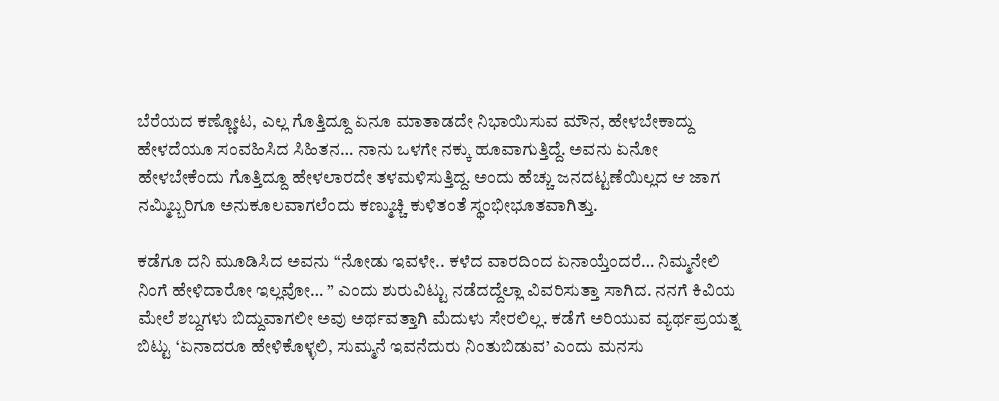ಬೆರೆಯದ ಕಣ್ಣೋಟ, ಎಲ್ಲ ಗೊತ್ತಿದ್ದೂ ಏನೂ ಮಾತಾಡದೇ ನಿಭಾಯಿಸುವ ಮೌನ, ಹೇಳಬೇಕಾದ್ದು ಹೇಳದೆಯೂ ಸಂವಹಿಸಿದ ಸಿಹಿತನ… ನಾನು ಒಳಗೇ ನಕ್ಕು ಹೂವಾಗುತ್ತಿದ್ದೆ. ಅವನು ಏನೋ ಹೇಳಬೇಕೆಂದು ಗೊತ್ತಿದ್ದೂ ಹೇಳಲಾರದೇ ತಳಮಳಿಸುತ್ತಿದ್ದ. ಅಂದು ಹೆಚ್ಚು ಜನದಟ್ಟಣೆಯಿಲ್ಲದ ಆ ಜಾಗ ನಮ್ಮಿಬ್ಬರಿಗೂ ಅನುಕೂಲವಾಗಲೆಂದು ಕಣ್ಮುಚ್ಚಿ ಕುಳಿತಂತೆ ಸ್ಥಂಭೀಭೂತವಾಗಿತ್ತು.

ಕಡೆಗೂ ದನಿ ಮೂಡಿಸಿದ ಅವನು “ನೋಡು ಇವಳೇ.. ಕಳೆದ ವಾರದಿಂದ ಏನಾಯ್ತೆಂದರೆ… ನಿಮ್ಮನೇಲಿ ನಿಂಗೆ ಹೇಳಿದಾರೋ ಇಲ್ಲವೋ… ” ಎಂದು ಶುರುವಿಟ್ಟು ನಡೆದದ್ದೆಲ್ಲಾ ವಿವರಿಸುತ್ತಾ ಸಾಗಿದ. ನನಗೆ ಕಿವಿಯ ಮೇಲೆ ಶಬ್ದಗಳು ಬಿದ್ದುವಾಗಲೀ ಅವು ಅರ್ಥವತ್ತಾಗಿ ಮೆದುಳು ಸೇರಲಿಲ್ಲ. ಕಡೆಗೆ ಅರಿಯುವ ವ್ಯರ್ಥಪ್ರಯತ್ನ ಬಿಟ್ಟು ‘ಏನಾದರೂ ಹೇಳಿಕೊಳ್ಳಲಿ, ಸುಮ್ಮನೆ ಇವನೆದುರು ನಿಂತುಬಿಡುವ’ ಎಂದು ಮನಸು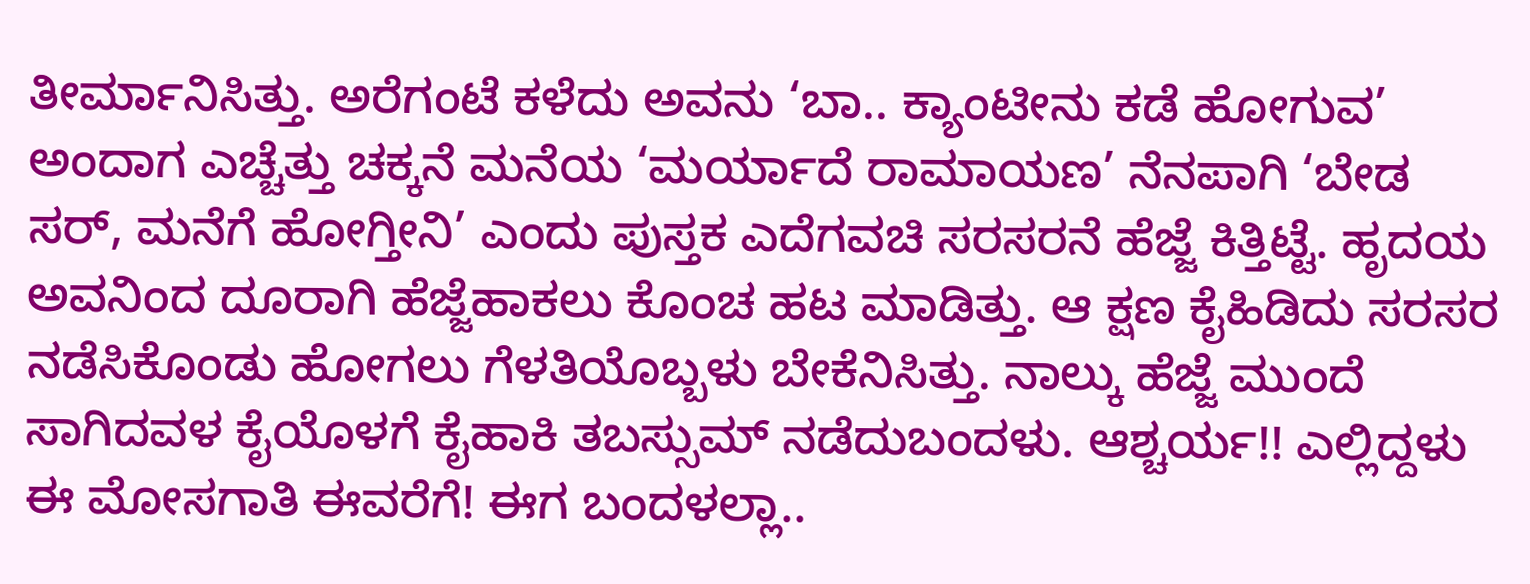ತೀರ್ಮಾನಿಸಿತ್ತು. ಅರೆಗಂಟೆ ಕಳೆದು ಅವನು ‘ಬಾ.. ಕ್ಯಾಂಟೀನು ಕಡೆ ಹೋಗುವ’ ಅಂದಾಗ ಎಚ್ಚೆತ್ತು ಚಕ್ಕನೆ ಮನೆಯ ‘ಮರ್ಯಾದೆ ರಾಮಾಯಣ’ ನೆನಪಾಗಿ ‘ಬೇಡ ಸರ್, ಮನೆಗೆ ಹೋಗ್ತೀನಿ’ ಎಂದು ಪುಸ್ತಕ ಎದೆಗವಚಿ ಸರಸರನೆ ಹೆಜ್ಜೆ ಕಿತ್ತಿಟ್ಟೆ. ಹೃದಯ ಅವನಿಂದ ದೂರಾಗಿ ಹೆಜ್ಜೆಹಾಕಲು ಕೊಂಚ ಹಟ ಮಾಡಿತ್ತು. ಆ ಕ್ಷಣ ಕೈಹಿಡಿದು ಸರಸರ ನಡೆಸಿಕೊಂಡು ಹೋಗಲು ಗೆಳತಿಯೊಬ್ಬಳು ಬೇಕೆನಿಸಿತ್ತು. ನಾಲ್ಕು ಹೆಜ್ಜೆ ಮುಂದೆ ಸಾಗಿದವಳ ಕೈಯೊಳಗೆ ಕೈಹಾಕಿ ತಬಸ್ಸುಮ್ ನಡೆದುಬಂದಳು. ಆಶ್ಚರ್ಯ!! ಎಲ್ಲಿದ್ದಳು ಈ ಮೋಸಗಾತಿ ಈವರೆಗೆ! ಈಗ ಬಂದಳಲ್ಲಾ..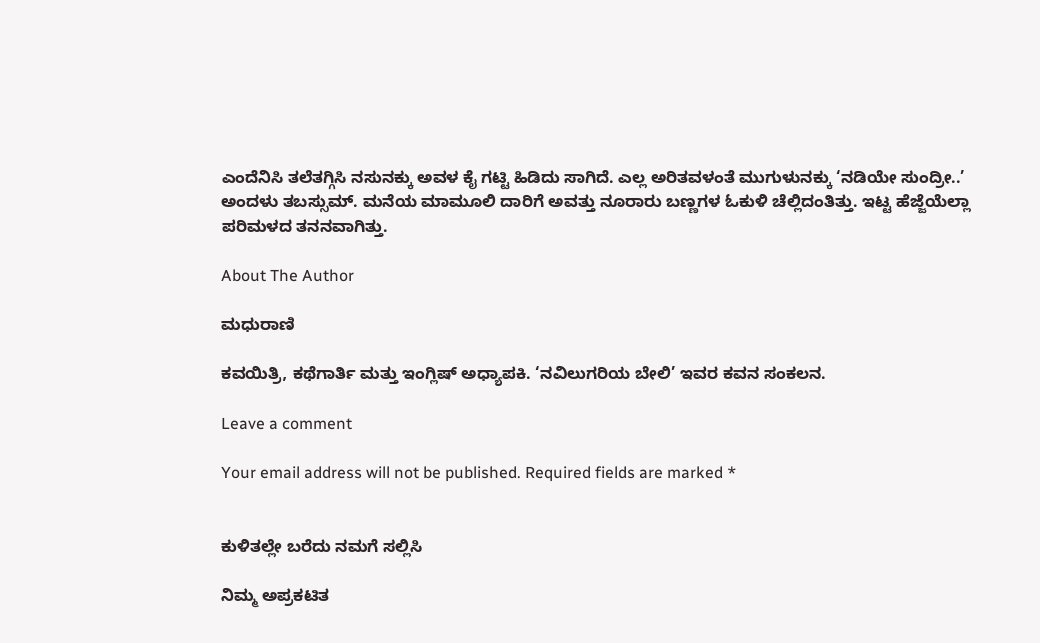ಎಂದೆನಿಸಿ ತಲೆತಗ್ಗಿಸಿ ನಸುನಕ್ಕು ಅವಳ ಕೈ ಗಟ್ಟಿ ಹಿಡಿದು ಸಾಗಿದೆ. ಎಲ್ಲ ಅರಿತವಳಂತೆ ಮುಗುಳುನಕ್ಕು ‘ನಡಿಯೇ ಸುಂದ್ರೀ..’ ಅಂದಳು ತಬಸ್ಸುಮ್. ಮನೆಯ ಮಾಮೂಲಿ ದಾರಿಗೆ ಅವತ್ತು ನೂರಾರು ಬಣ್ಣಗಳ ಓಕುಳಿ ಚೆಲ್ಲಿದಂತಿತ್ತು. ಇಟ್ಟ ಹೆಜ್ಜೆಯೆಲ್ಲಾ ಪರಿಮಳದ ತನನವಾಗಿತ್ತು.

About The Author

ಮಧುರಾಣಿ

ಕವಯಿತ್ರಿ, ಕಥೆಗಾರ್ತಿ ಮತ್ತು ಇಂಗ್ಲಿಷ್ ಅಧ್ಯಾಪಕಿ. ‘ನವಿಲುಗರಿಯ ಬೇಲಿ’ ಇವರ ಕವನ ಸಂಕಲನ.

Leave a comment

Your email address will not be published. Required fields are marked *


ಕುಳಿತಲ್ಲೇ ಬರೆದು ನಮಗೆ ಸಲ್ಲಿಸಿ

ನಿಮ್ಮ ಅಪ್ರಕಟಿತ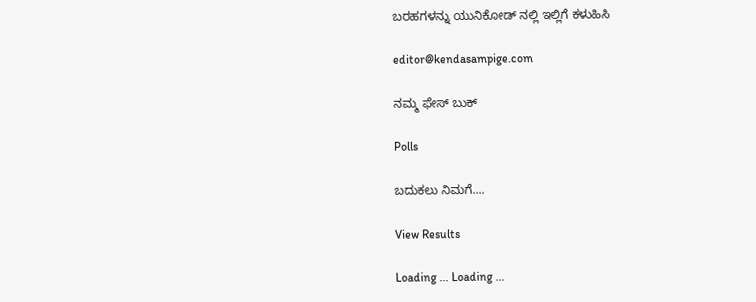ಬರಹಗಳನ್ನು ಯುನಿಕೋಡ್ ನಲ್ಲಿ ಇಲ್ಲಿಗೆ ಕಳುಹಿಸಿ

editor@kendasampige.com

ನಮ್ಮ ಫೇಸ್ ಬುಕ್

Polls

ಬದುಕಲು ನಿಮಗೆ....

View Results

Loading ... Loading ...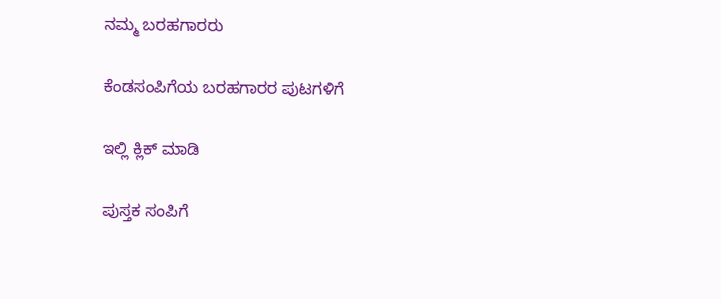ನಮ್ಮ ಬರಹಗಾರರು

ಕೆಂಡಸಂಪಿಗೆಯ ಬರಹಗಾರರ ಪುಟಗಳಿಗೆ

ಇಲ್ಲಿ ಕ್ಲಿಕ್ ಮಾಡಿ

ಪುಸ್ತಕ ಸಂಪಿಗೆ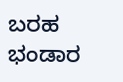ಬರಹ ಭಂಡಾರ